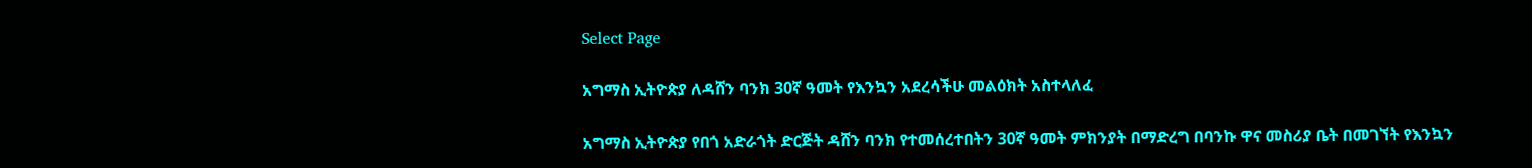Select Page

አግማስ ኢትዮጵያ ለዳሸን ባንክ 30ኛ ዓመት የእንኳን አደረሳችሁ መልዕክት አስተላለፈ

አግማስ ኢትዮጵያ የበጎ አድራጎት ድርጅት ዳሸን ባንክ የተመሰረተበትን 30ኛ ዓመት ምክንያት በማድረግ በባንኩ ዋና መስሪያ ቤት በመገኘት የእንኳን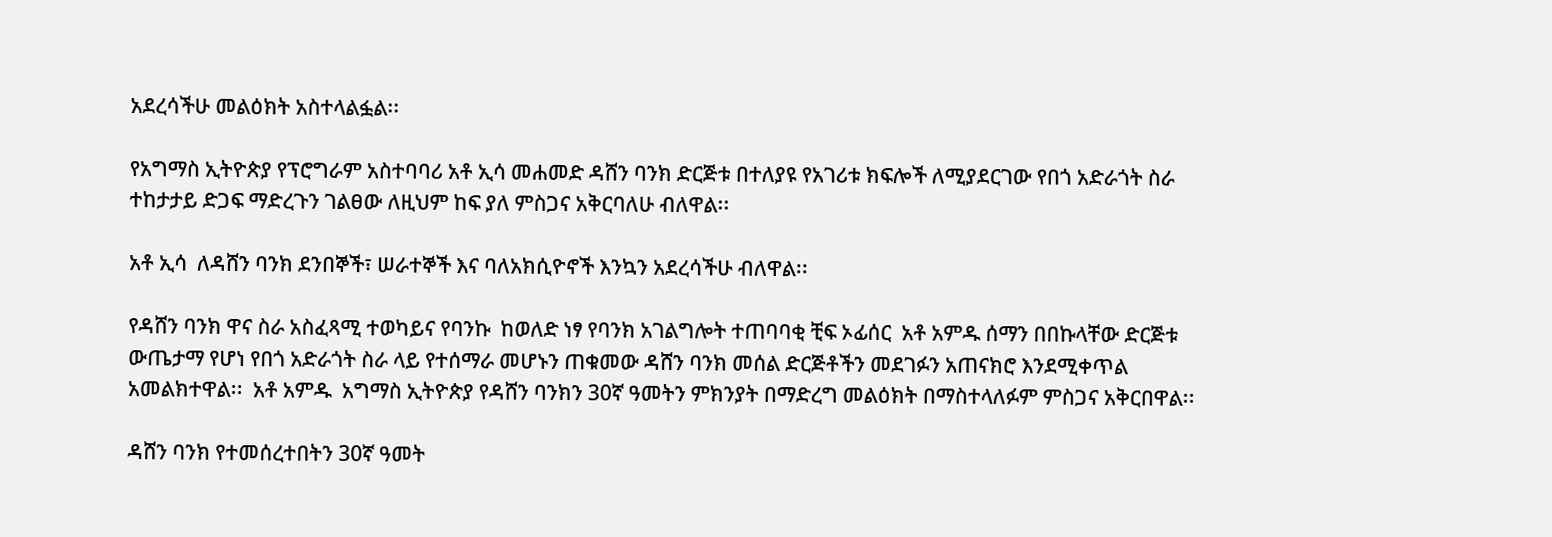አደረሳችሁ መልዕክት አስተላልፏል፡፡

የአግማስ ኢትዮጵያ የፕሮግራም አስተባባሪ አቶ ኢሳ መሐመድ ዳሸን ባንክ ድርጅቱ በተለያዩ የአገሪቱ ክፍሎች ለሚያደርገው የበጎ አድራጎት ስራ ተከታታይ ድጋፍ ማድረጉን ገልፀው ለዚህም ከፍ ያለ ምስጋና አቅርባለሁ ብለዋል፡፡

አቶ ኢሳ  ለዳሸን ባንክ ደንበኞች፣ ሠራተኞች እና ባለአክሲዮኖች እንኳን አደረሳችሁ ብለዋል፡፡

የዳሸን ባንክ ዋና ስራ አስፈጻሚ ተወካይና የባንኩ  ከወለድ ነፃ የባንክ አገልግሎት ተጠባባቂ ቺፍ ኦፊሰር  አቶ አምዱ ሰማን በበኩላቸው ድርጅቱ ውጤታማ የሆነ የበጎ አድራጎት ስራ ላይ የተሰማራ መሆኑን ጠቁመው ዳሸን ባንክ መሰል ድርጅቶችን መደገፉን አጠናክሮ እንደሚቀጥል አመልክተዋል፡፡  አቶ አምዱ  አግማስ ኢትዮጵያ የዳሸን ባንክን 30ኛ ዓመትን ምክንያት በማድረግ መልዕክት በማስተላለፉም ምስጋና አቅርበዋል፡፡

ዳሸን ባንክ የተመሰረተበትን 30ኛ ዓመት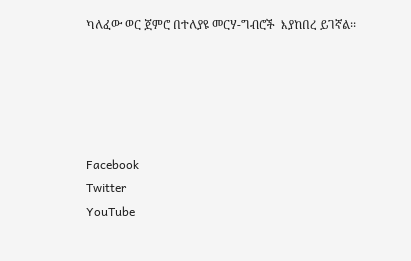ካለፈው ወር ጀምሮ በተለያዩ መርሃ-ግብሮች  እያከበረ ይገኛል፡፡





Facebook
Twitter
YouTube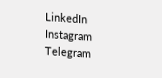LinkedIn
Instagram
Telegram